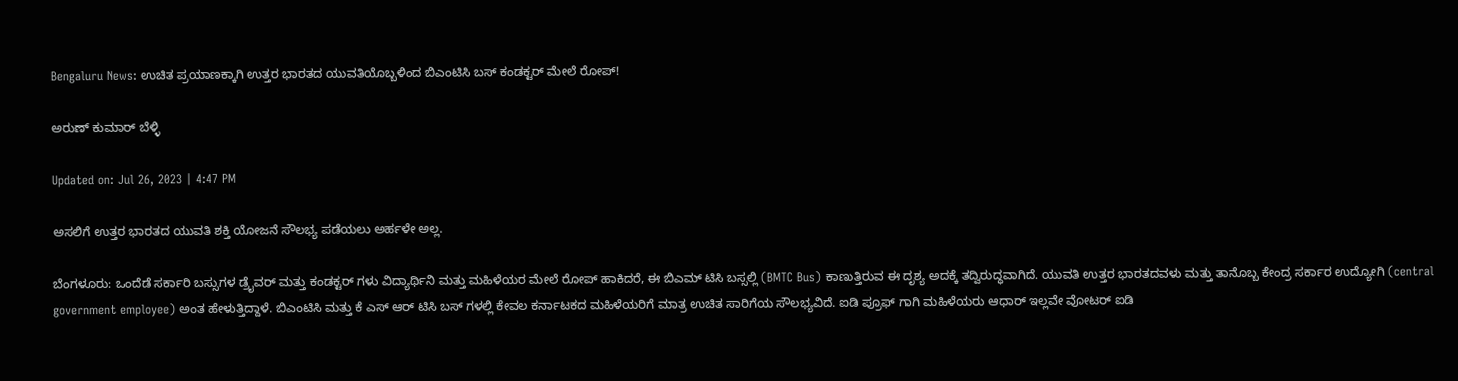Bengaluru News: ಉಚಿತ ಪ್ರಯಾಣಕ್ಕಾಗಿ ಉತ್ತರ ಭಾರತದ ಯುವತಿಯೊಬ್ಬಳಿಂದ ಬಿಎಂಟಿಸಿ ಬಸ್ ಕಂಡಕ್ಟರ್ ಮೇಲೆ ರೋಪ್!

ಅರುಣ್ ಕುಮಾರ್ ಬೆಳ್ಳಿ

Updated on: Jul 26, 2023 | 4:47 PM

ಅಸಲಿಗೆ ಉತ್ತರ ಭಾರತದ ಯುವತಿ ಶಕ್ತಿ ಯೋಜನೆ ಸೌಲಭ್ಯ ಪಡೆಯಲು ಅರ್ಹಳೇ ಅಲ್ಲ.

ಬೆಂಗಳೂರು: ಒಂದೆಡೆ ಸರ್ಕಾರಿ ಬಸ್ಸುಗಳ ಡ್ರೈವರ್ ಮತ್ತು ಕಂಡಕ್ಟರ್ ಗಳು ವಿದ್ಯಾರ್ಥಿನಿ ಮತ್ತು ಮಹಿಳೆಯರ ಮೇಲೆ ರೋಪ್ ಹಾಕಿದರೆ, ಈ ಬಿಎಮ್ ಟಿಸಿ ಬಸ್ಸಲ್ಲಿ (BMTC Bus) ಕಾಣುತ್ತಿರುವ ಈ ದೃಶ್ಯ ಅದಕ್ಕೆ ತದ್ವಿರುದ್ಧವಾಗಿದೆ. ಯುವತಿ ಉತ್ತರ ಭಾರತದವಳು ಮತ್ತು ತಾನೊಬ್ಬ ಕೇಂದ್ರ ಸರ್ಕಾರ ಉದ್ಯೋಗಿ (central government employee) ಅಂತ ಹೇಳುತ್ತಿದ್ದಾಳೆ. ಬಿಎಂಟಿಸಿ ಮತ್ತು ಕೆ ಎಸ್ ಆರ್ ಟಿಸಿ ಬಸ್ ಗಳಲ್ಲಿ ಕೇವಲ ಕರ್ನಾಟಕದ ಮಹಿಳೆಯರಿಗೆ ಮಾತ್ರ ಉಚಿತ ಸಾರಿಗೆಯ ಸೌಲಭ್ಯವಿದೆ. ಐಡಿ ಪ್ರೂಫ್ ಗಾಗಿ ಮಹಿಳೆಯರು ಆಧಾರ್ ಇಲ್ಲವೇ ವೋಟರ್ ಐಡಿ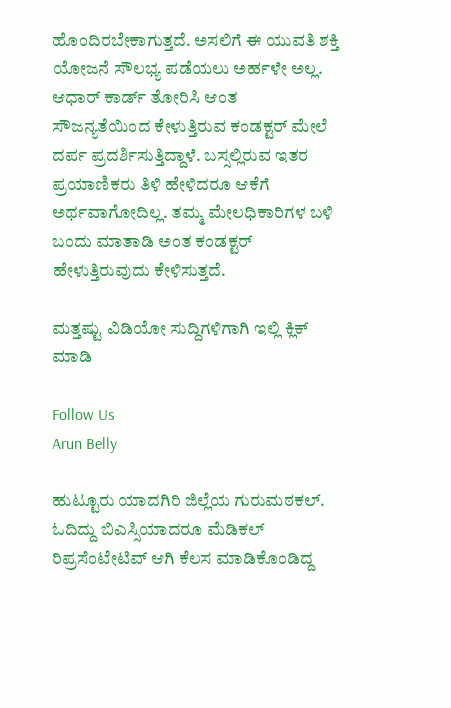ಹೊಂದಿರಬೇಕಾಗುತ್ತದೆ. ಅಸಲಿಗೆ ಈ ಯುವತಿ ಶಕ್ತಿ ಯೋಜನೆ ಸೌಲಭ್ಯ ಪಡೆಯಲು ಅರ್ಹಳೇ ಅಲ್ಲ. ಆಧಾರ್ ಕಾರ್ಡ್ ತೋರಿಸಿ ಆಂತ ಸೌಜನ್ಯತೆಯಿಂದ ಕೇಳುತ್ತಿರುವ ಕಂಡಕ್ಟರ್ ಮೇಲೆ ದರ್ಪ ಪ್ರದರ್ಶಿಸುತ್ತಿದ್ದಾಳೆ. ಬಸ್ಸಲ್ಲಿರುವ ಇತರ ಪ್ರಯಾಣಿಕರು ತಿಳಿ ಹೇಳಿದರೂ ಆಕೆಗೆ ಅರ್ಥವಾಗೋದಿಲ್ಲ. ತಮ್ಮ ಮೇಲಧಿಕಾರಿಗಳ ಬಳಿ ಬಂದು ಮಾತಾಡಿ ಅಂತ ಕಂಡಕ್ಟರ್ ಹೇಳುತ್ತಿರುವುದು ಕೇಳಿಸುತ್ತದೆ.

ಮತ್ತಷ್ಟು ವಿಡಿಯೋ ಸುದ್ದಿಗಳಿಗಾಗಿ ಇಲ್ಲಿ ಕ್ಲಿಕ್ ಮಾಡಿ

Follow Us
Arun Belly

ಹುಟ್ಟೂರು ಯಾದಗಿರಿ ಜಿಲ್ಲೆಯ ಗುರುಮಠಕಲ್. ಓದಿದ್ದು ಬಿಎಸ್ಸಿಯಾದರೂ ಮೆಡಿಕಲ್ ರಿಪ್ರಸೆಂಟೇಟಿವ್ ಆಗಿ ಕೆಲಸ ಮಾಡಿಕೊಂಡಿದ್ದ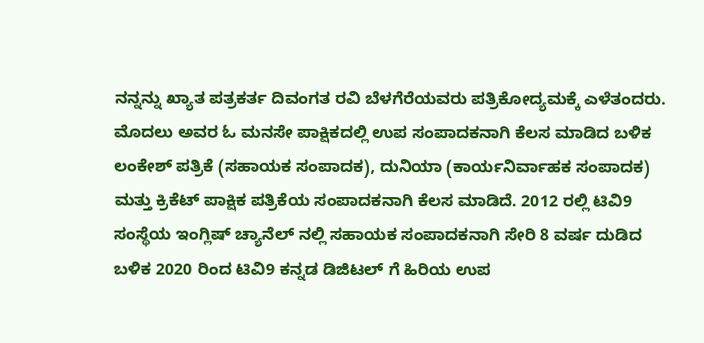ನನ್ನನ್ನು ಖ್ಯಾತ ಪತ್ರಕರ್ತ ದಿವಂಗತ ರವಿ ಬೆಳಗೆರೆಯವರು ಪತ್ರಿಕೋದ್ಯಮಕ್ಕೆ ಎಳೆತಂದರು. ಮೊದಲು ಅವರ ಓ ಮನಸೇ ಪಾಕ್ಷಿಕದಲ್ಲಿ ಉಪ ಸಂಪಾದಕನಾಗಿ ಕೆಲಸ ಮಾಡಿದ ಬಳಿಕ ಲಂಕೇಶ್ ಪತ್ರಿಕೆ (ಸಹಾಯಕ ಸಂಪಾದಕ), ದುನಿಯಾ (ಕಾರ್ಯನಿರ್ವಾಹಕ ಸಂಪಾದಕ) ಮತ್ತು ಕ್ರಿಕೆಟ್ ಪಾಕ್ಷಿಕ ಪತ್ರಿಕೆಯ ಸಂಪಾದಕನಾಗಿ ಕೆಲಸ ಮಾಡಿದೆ. 2012 ರಲ್ಲಿ ಟಿವಿ9 ಸಂಸ್ಥೆಯ ಇಂಗ್ಲಿಷ್ ಚ್ಯಾನೆಲ್ ನಲ್ಲಿ ಸಹಾಯಕ ಸಂಪಾದಕನಾಗಿ ಸೇರಿ 8 ವರ್ಷ ದುಡಿದ ಬಳಿಕ 2020 ರಿಂದ ಟಿವಿ9 ಕನ್ನಡ ಡಿಜಿಟಲ್ ಗೆ ಹಿರಿಯ ಉಪ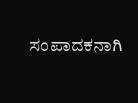ಸಂಪಾದಕನಾಗಿ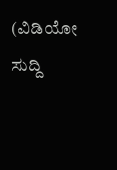(ವಿಡಿಯೋ ಸುದ್ದಿ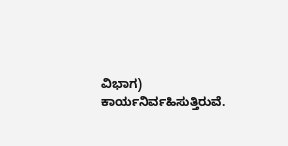ವಿಭಾಗ) ಕಾರ್ಯನಿರ್ವಹಿಸುತ್ತಿರುವೆ.